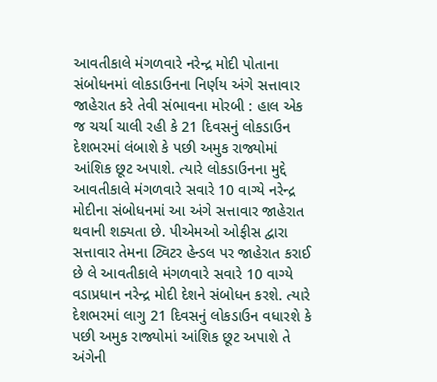આવતીકાલે મંગળવારે નરેન્દ્ર મોદી પોતાના સંબોધનમાં લોકડાઉનના નિર્ણય અંગે સત્તાવાર જાહેરાત કરે તેવી સંભાવના મોરબી : હાલ એક જ ચર્ચા ચાલી રહી કે 21 દિવસનું લોકડાઉન દેશભરમાં લંબાશે કે પછી અમુક રાજ્યોમાં આંશિક છૂટ અપાશે. ત્યારે લોકડાઉનના મુદ્દે આવતીકાલે મંગળવારે સવારે 10 વાગ્યે નરેન્દ્ર મોદીના સંબોધનમાં આ અંગે સત્તાવાર જાહેરાત થવાની શક્યતા છે. પીએમઓ ઓફીસ દ્વારા સત્તાવાર તેમના ટ્વિટર હેન્ડલ પર જાહેરાત કરાઈ છે લે આવતીકાલે મંગળવારે સવારે 10 વાગ્યે વડાપ્રધાન નરેન્દ્ર મોદી દેશને સંબોધન કરશે. ત્યારે દેશભરમાં લાગુ 21 દિવસનું લોકડાઉન વધારશે કે પછી અમુક રાજ્યોમાં આંશિક છૂટ અપાશે તે અંગેની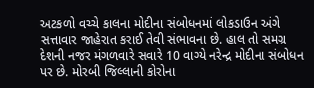અટકળો વચ્ચે કાલના મોદીના સંબોધનમાં લોકડાઉન અંગે સત્તાવાર જાહેરાત કરાઈ તેવી સંભાવના છે. હાલ તો સમગ્ર દેશની નજર મંગળવારે સવારે 10 વાગ્યે નરેન્દ્ર મોદીના સંબોધન પર છે. મોરબી જિલ્લાની કોરોના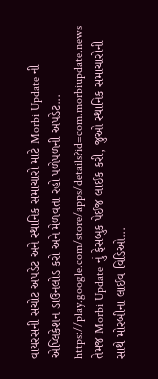વાયરસની સચોટ અપડેટ અને સ્થાનિક સમાચારો માટે Morbi Update ની એપ્લિકેશન ડાઉનલોડ કરો અને મેળવતા રહો પળેપળની અપડેટ... https://play.google.com/store/apps/details?id=com.morbiupdate.news તેમજ Morbi Update નું ફેસબુક પેઈજ લાઈક કરી, જુઓ સ્થાનિક સમાચારોની સાથે મોરબીના લાઈવ વિડિઓ...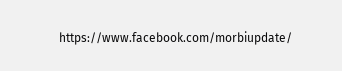https://www.facebook.com/morbiupdate/